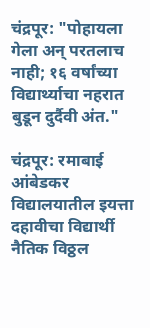चंद्रपूर: "पोहायला गेला अन् परतलाच नाही; १६ वर्षांच्या विद्यार्थ्याचा नहरात बुडून दुर्दैवी अंत."

चंद्रपूर: रमाबाई आंबेडकर विद्यालयातील इयत्ता दहावीचा विद्यार्थी नैतिक विठ्ठल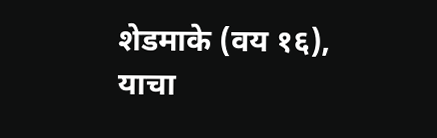शेडमाके (वय १६), याचा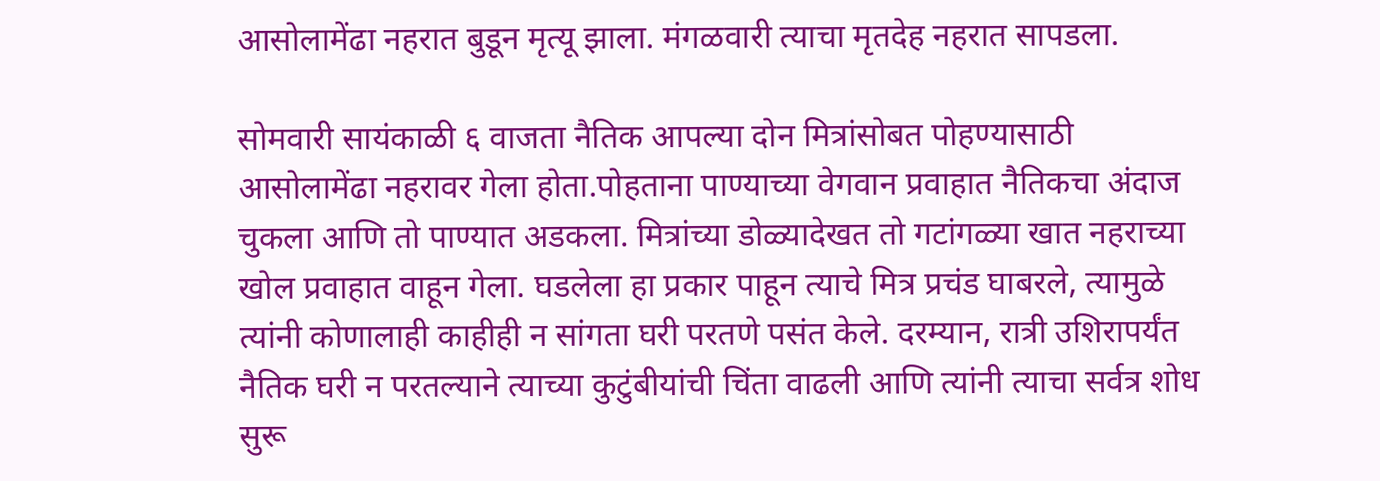आसोलामेंढा नहरात बुडून मृत्यू झाला. मंगळवारी त्याचा मृतदेह नहरात सापडला.

सोमवारी सायंकाळी ६ वाजता नैतिक आपल्या दोन मित्रांसोबत पोहण्यासाठी आसोलामेंढा नहरावर गेला होता.पोहताना पाण्याच्या वेगवान प्रवाहात नैतिकचा अंदाज चुकला आणि तो पाण्यात अडकला. मित्रांच्या डोळ्यादेखत तो गटांगळ्या खात नहराच्या खोल प्रवाहात वाहून गेला. घडलेला हा प्रकार पाहून त्याचे मित्र प्रचंड घाबरले, त्यामुळे त्यांनी कोणालाही काहीही न सांगता घरी परतणे पसंत केले. दरम्यान, रात्री उशिरापर्यंत नैतिक घरी न परतल्याने त्याच्या कुटुंबीयांची चिंता वाढली आणि त्यांनी त्याचा सर्वत्र शोध सुरू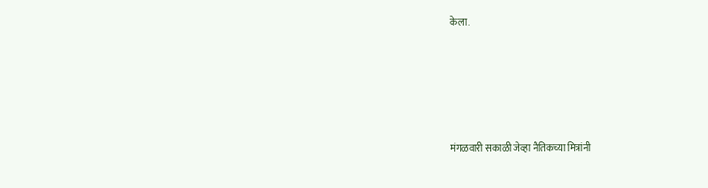केला.





मंगळवारी सकाळी जेव्हा नैतिकच्या मित्रांनी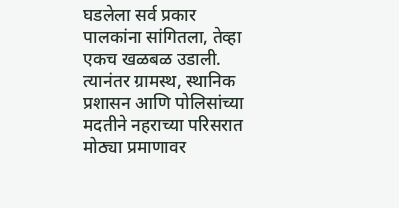घडलेला सर्व प्रकार पालकांना सांगितला, तेव्हा एकच खळबळ उडाली. त्यानंतर ग्रामस्थ, स्थानिक प्रशासन आणि पोलिसांच्या मदतीने नहराच्या परिसरात मोठ्या प्रमाणावर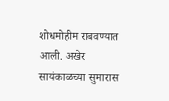शोधमोहीम राबवण्यात आली. अखेर सायंकाळच्या सुमारास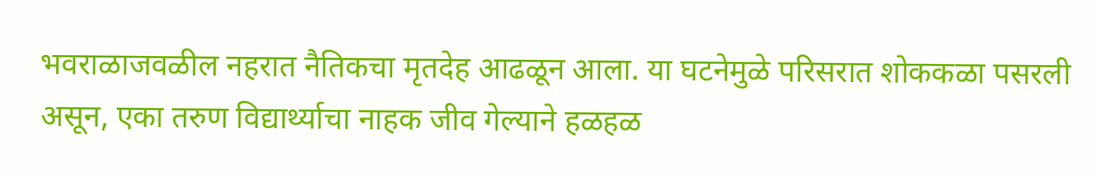भवराळाजवळील नहरात नैतिकचा मृतदेह आढळून आला. या घटनेमुळे परिसरात शोककळा पसरली असून, एका तरुण विद्यार्थ्याचा नाहक जीव गेल्याने हळहळ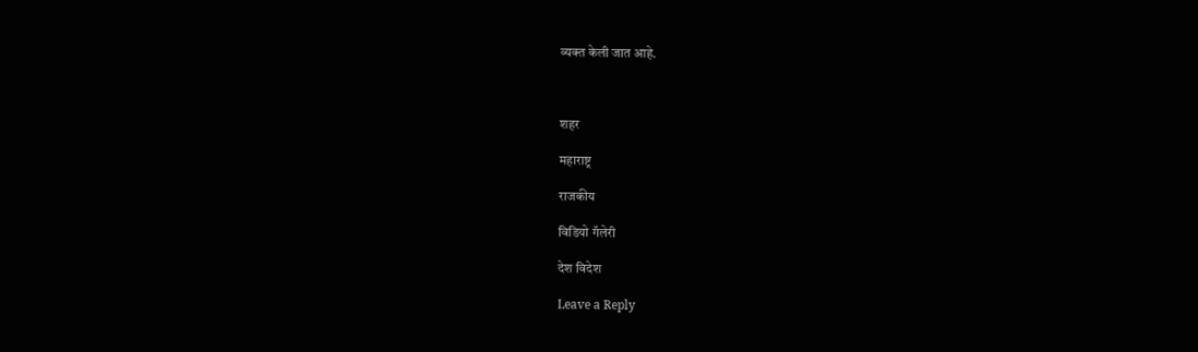व्यक्त केली जात आहे.



शहर

महाराष्ट्र

राजकीय

विडियो गॅलेरी

देश विदेश

Leave a Reply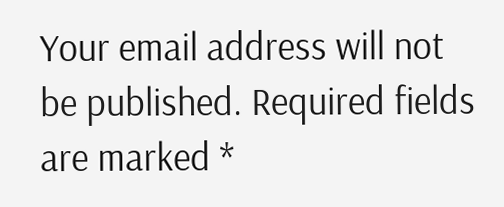Your email address will not be published. Required fields are marked *